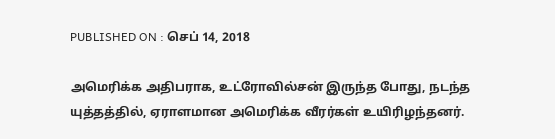PUBLISHED ON : செப் 14, 2018

அமெரிக்க அதிபராக, உட்ரோவில்சன் இருந்த போது, நடந்த யுத்தத்தில், ஏராளமான அமெரிக்க வீரர்கள் உயிரிழந்தனர்.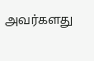அவர்களது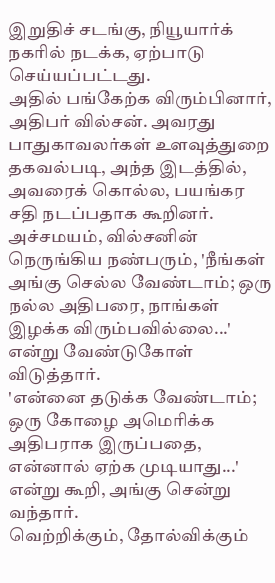இறுதிச் சடங்கு, நியூயார்க் நகரில் நடக்க, ஏற்பாடு செய்யப்பட்டது.
அதில் பங்கேற்க விரும்பினார், அதிபர் வில்சன். அவரது பாதுகாவலர்கள் உளவுத்துறை தகவல்படி, அந்த இடத்தில், அவரைக் கொல்ல, பயங்கர சதி நடப்பதாக கூறினர்.
அச்சமயம், வில்சனின் நெருங்கிய நண்பரும், 'நீங்கள் அங்கு செல்ல வேண்டாம்; ஒரு நல்ல அதிபரை, நாங்கள் இழக்க விரும்பவில்லை...' என்று வேண்டுகோள் விடுத்தார்.
'என்னை தடுக்க வேண்டாம்; ஒரு கோழை அமெரிக்க அதிபராக இருப்பதை, என்னால் ஏற்க முடியாது...' என்று கூறி, அங்கு சென்று வந்தார்.
வெற்றிக்கும், தோல்விக்கும்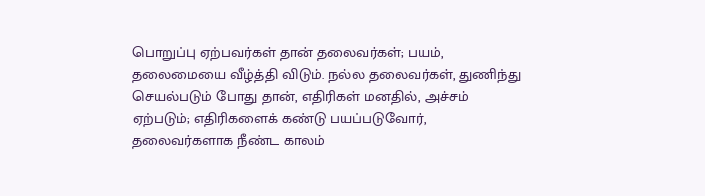பொறுப்பு ஏற்பவர்கள் தான் தலைவர்கள்; பயம், தலைமையை வீழ்த்தி விடும். நல்ல தலைவர்கள், துணிந்து செயல்படும் போது தான், எதிரிகள் மனதில், அச்சம் ஏற்படும்; எதிரிகளைக் கண்டு பயப்படுவோர், தலைவர்களாக நீண்ட காலம்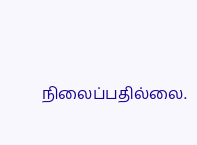நிலைப்பதில்லை.